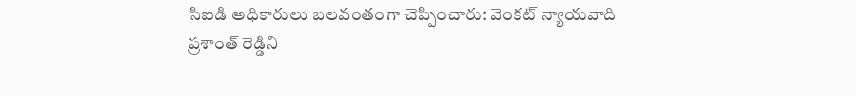సిఐడి అధికారులు బలవంతంగా చెప్పించారు: వెంకట్ న్యాయవాది
ప్రశాంత్ రెడ్డిని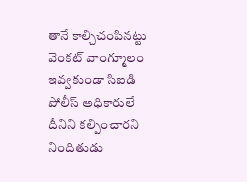తానే కాల్చిచంపినట్టు వెంకట్ వాంగ్మూలం ఇవ్వకుండా సిఐడి పోలీస్ అధికారులే దీనిని కల్పించారని నిందితుడు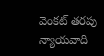వెంకట్ తరపు న్యాయవాది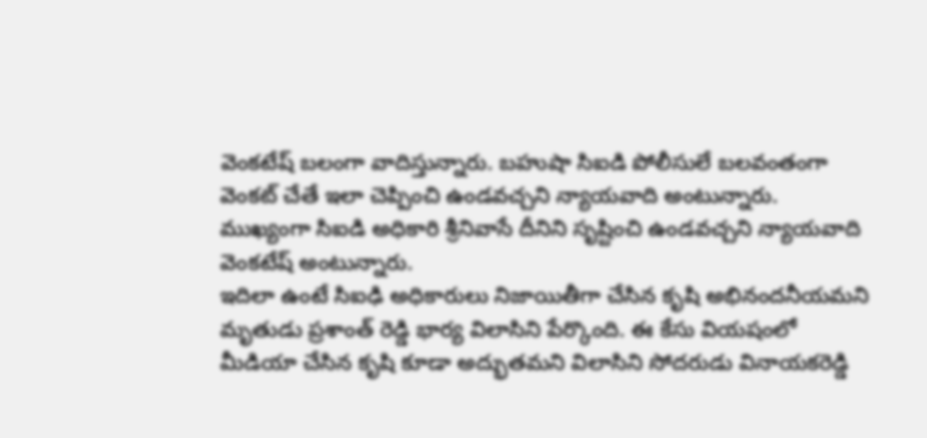వెంకటేష్ బలంగా వాదిస్తున్నారు. బహుషా సిఐడి పోలీసులే బలవంతంగా వెంకట్ చేతే ఇలా చెప్పించి ఉండవచ్చని న్యాయవాది అంటున్నారు. ముఖ్యంగా సిఐడి అధికారి శ్రీనివాసే దీనిని సృష్టించి ఉండవచ్చని న్యాయవాది వెంకటేష్ అంటున్నారు.
ఇదిలా ఉంటే సిఐఢి అధికారులు నిజాయితీగా చేసిన కృషి అభినందనీయమని మృతుడు ప్రశాంత్ రెడ్డి భార్య విలాసిని పేర్కొంది. ఈ కేసు వియషంలో మీడియా చేసిన కృషి కూడా అద్భుతమని విలాసిని సోదరుడు వినాయకరెడ్డి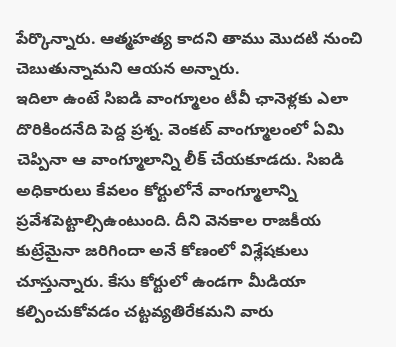పేర్కొన్నారు. ఆత్మహత్య కాదని తాము మొదటి నుంచి చెబుతున్నామని ఆయన అన్నారు.
ఇదిలా ఉంటే సిఐడి వాంగ్మూలం టీవీ ఛానెళ్లకు ఎలా దొరికిందనేది పెద్ద ప్రశ్న. వెంకట్ వాంగ్మూలంలో ఏమి చెప్పినా ఆ వాంగ్మూలాన్ని లీక్ చేయకూడదు. సిఐడి అధికారులు కేవలం కోర్టులోనే వాంగ్మూలాన్ని ప్రవేశపెట్టాల్సిఉంటుంది. దీని వెనకాల రాజకీయ కుట్రేమైనా జరిగిందా అనే కోణంలో విశ్లేషకులు చూస్తున్నారు. కేసు కోర్టులో ఉండగా మీడియా కల్పించుకోవడం చట్టవ్యతిరేకమని వారు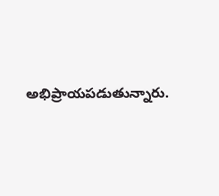అభిప్రాయపడుతున్నారు.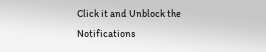Click it and Unblock the Notifications